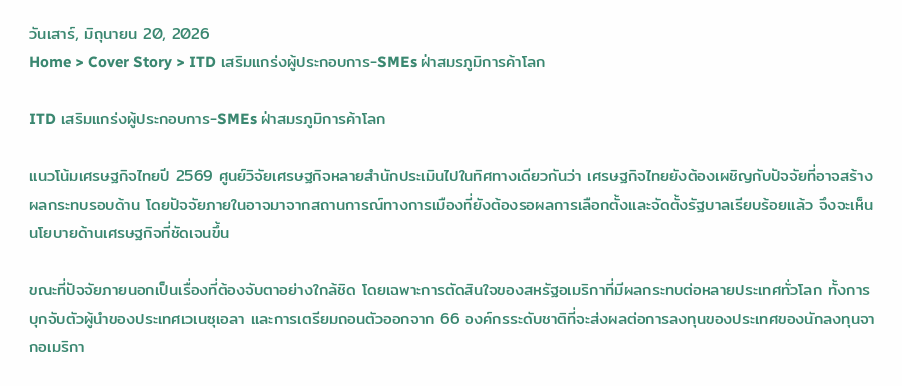วันเสาร์, มิถุนายน 20, 2026
Home > Cover Story > ITD เสริมแกร่งผู้ประกอบการ-SMEs ฝ่าสมรภูมิการค้าโลก

ITD เสริมแกร่งผู้ประกอบการ-SMEs ฝ่าสมรภูมิการค้าโลก

แนวโน้มเศรษฐกิจไทยปี 2569 ศูนย์วิจัยเศรษฐกิจหลายสำนักประเมินไปในทิศทางเดียวกันว่า เศรษฐกิจไทยยังต้องเผชิญกับปัจจัยที่อาจสร้างผลกระทบรอบด้าน โดยปัจจัยภายในอาจมาจากสถานการณ์ทางการเมืองที่ยังต้องรอผลการเลือกตั้งและจัดตั้งรัฐบาลเรียบร้อยแล้ว จึงจะเห็นนโยบายด้านเศรษฐกิจที่ชัดเจนขึ้น

ขณะที่ปัจจัยภายนอกเป็นเรื่องที่ต้องจับตาอย่างใกล้ชิด โดยเฉพาะการตัดสินใจของสหรัฐอเมริกาที่มีผลกระทบต่อหลายประเทศทั่วโลก ทั้งการบุกจับตัวผู้นำของประเทศเวเนซุเอลา และการเตรียมถอนตัวออกจาก 66 องค์กรระดับชาติที่จะส่งผลต่อการลงทุนของประเทศของนักลงทุนจากอเมริกา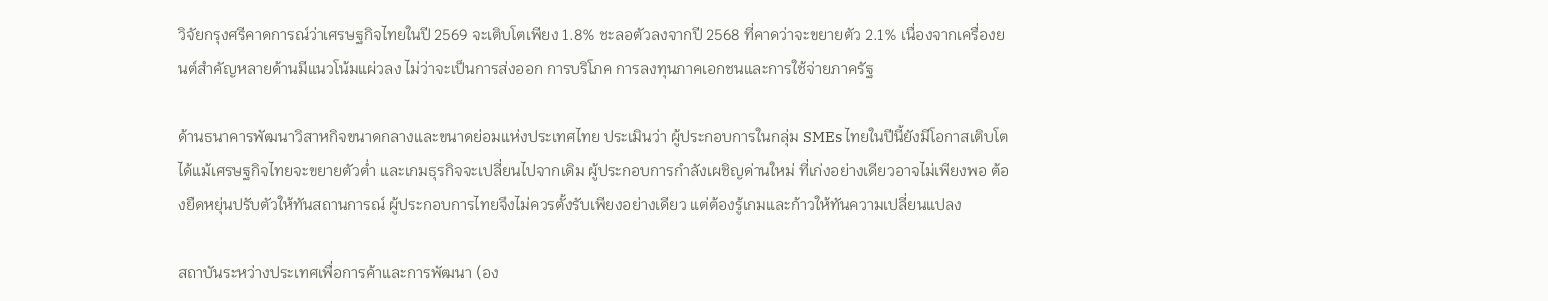วิจัยกรุงศรีคาดการณ์ว่าเศรษฐกิจไทยในปี 2569 จะเติบโตเพียง 1.8% ชะลอตัวลงจากปี 2568 ที่คาดว่าจะขยายตัว 2.1% เนื่องจากเครื่องยนต์สำคัญหลายด้านมีแนวโน้มแผ่วลง ไม่ว่าจะเป็นการส่งออก การบริโภค การลงทุนภาคเอกชนและการใช้จ่ายภาครัฐ

ด้านธนาคารพัฒนาวิสาหกิจขนาดกลางและขนาดย่อมแห่งประเทศไทย ประเมินว่า ผู้ประกอบการในกลุ่ม SMEs ไทยในปีนี้ยังมีโอกาสเติบโตได้แม้เศรษฐกิจไทยจะขยายตัวต่ำ และเกมธุรกิจจะเปลี่ยนไปจากเดิม ผู้ประกอบการกำลังเผชิญด่านใหม่ ที่เก่งอย่างเดียวอาจไม่เพียงพอ ต้องยืดหยุ่นปรับตัวให้ทันสถานการณ์ ผู้ประกอบการไทยจึงไม่ควรตั้งรับเพียงอย่างเดียว แต่ต้องรู้เกมและก้าวให้ทันความเปลี่ยนแปลง

สถาบันระหว่างประเทศเพื่อการค้าและการพัฒนา (อง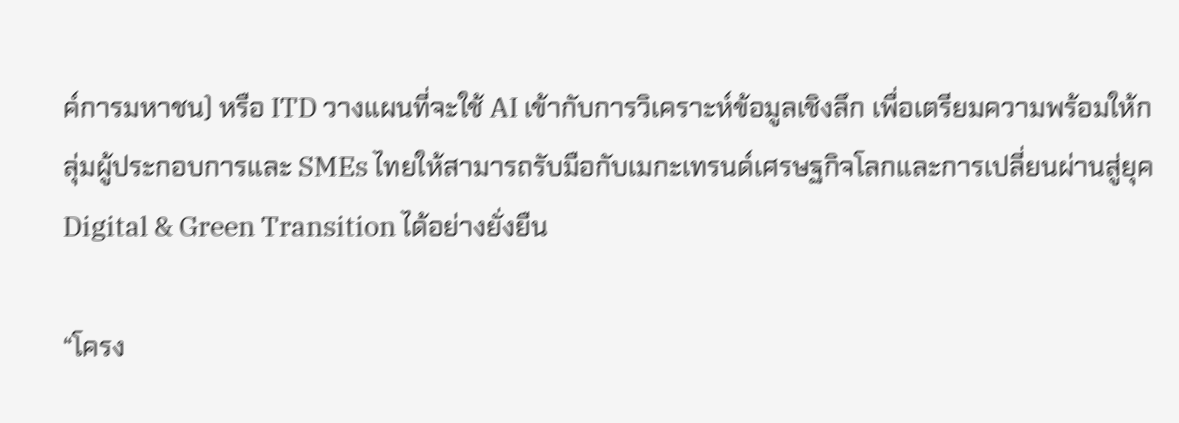ค์การมหาชน) หรือ ITD วางแผนที่จะใช้ AI เข้ากับการวิเคราะห์ข้อมูลเชิงลึก เพื่อเตรียมความพร้อมให้กลุ่มผู้ประกอบการและ SMEs ไทยให้สามารถรับมือกับเมกะเทรนด์เศรษฐกิจโลกและการเปลี่ยนผ่านสู่ยุค Digital & Green Transition ได้อย่างยั่งยืน

“โครง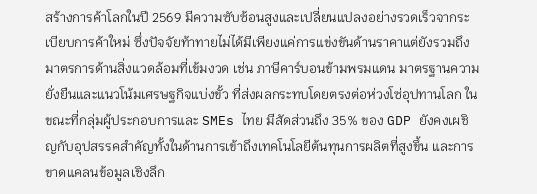สร้างการค้าโลกในปี 2569 มีความซับซ้อนสูงและเปลี่ยนแปลงอย่างรวดเร็วจากระเบียบการค้าใหม่ ซึ่งปัจจัยท้าทายไม่ได้มีเพียงแค่การแข่งขันด้านราคาแต่ยังรวมถึงมาตรการด้านสิ่งแวดล้อมที่เข้มงวด เช่น ภาษีคาร์บอนข้ามพรมแดน มาตรฐานความยั่งยืนและแนวโน้มเศรษฐกิจแบ่งขั้ว ที่ส่งผลกระทบโดยตรงต่อห่วงโซ่อุปทานโลก ในขณะที่กลุ่มผู้ประกอบการและ SMEs ไทย มีสัดส่วนถึง 35% ของ GDP ยังคงเผชิญกับอุปสรรคสำคัญทั้งในด้านการเข้าถึงเทคโนโลยีต้นทุนการผลิตที่สูงขึ้น และการขาดแคลนข้อมูลเชิงลึก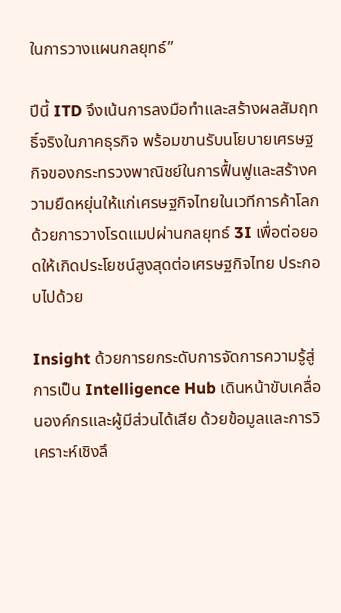ในการวางแผนกลยุทธ์”

ปีนี้ ITD จึงเน้นการลงมือทำและสร้างผลสัมฤทธิ์จริงในภาคธุรกิจ พร้อมขานรับนโยบายเศรษฐกิจของกระทรวงพาณิชย์ในการฟื้นฟูและสร้างความยืดหยุ่นให้แก่เศรษฐกิจไทยในเวทีการค้าโลกด้วยการวางโรดแมปผ่านกลยุทธ์ 3I เพื่อต่อยอดให้เกิดประโยชน์สูงสุดต่อเศรษฐกิจไทย ประกอบไปด้วย

Insight ด้วยการยกระดับการจัดการความรู้สู่การเป็น Intelligence Hub เดินหน้าขับเคลื่อนองค์กรและผู้มีส่วนได้เสีย ด้วยข้อมูลและการวิเคราะห์เชิงลึ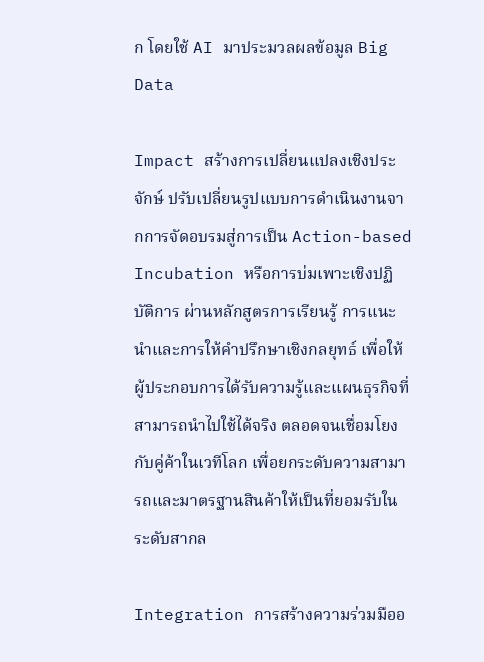ก โดยใช้ AI มาประมวลผลข้อมูล Big Data

Impact สร้างการเปลี่ยนแปลงเชิงประจักษ์ ปรับเปลี่ยนรูปแบบการดำเนินงานจากการจัดอบรมสู่การเป็น Action-based Incubation หรือการบ่มเพาะเชิงปฏิบัติการ ผ่านหลักสูตรการเรียนรู้ การแนะนำและการให้คำปรึกษาเชิงกลยุทธ์ เพื่อให้ผู้ประกอบการได้รับความรู้และแผนธุรกิจที่สามารถนำไปใช้ได้จริง ตลอดจนเชื่อมโยงกับคู่ค้าในเวทีโลก เพื่อยกระดับความสามารถและมาตรฐานสินค้าให้เป็นที่ยอมรับในระดับสากล

Integration การสร้างความร่วมมืออ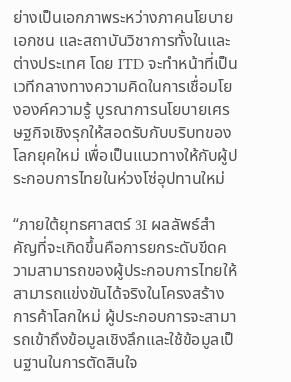ย่างเป็นเอกภาพระหว่างภาคนโยบาย เอกชน และสถาบันวิชาการทั้งในและต่างประเทศ โดย ITD จะทำหน้าที่เป็นเวทีกลางทางความคิดในการเชื่อมโยงองค์ความรู้ บูรณาการนโยบายเศรษฐกิจเชิงรุกให้สอดรับกับบริบทของโลกยุคใหม่ เพื่อเป็นแนวทางให้กับผู้ประกอบการไทยในห่วงโซ่อุปทานใหม่

“ภายใต้ยุทธศาสตร์ 3I ผลลัพธ์สำคัญที่จะเกิดขึ้นคือการยกระดับขีดความสามารถของผู้ประกอบการไทยให้สามารถแข่งขันได้จริงในโครงสร้างการค้าโลกใหม่ ผู้ประกอบการจะสามารถเข้าถึงข้อมูลเชิงลึกและใช้ข้อมูลเป็นฐานในการตัดสินใจ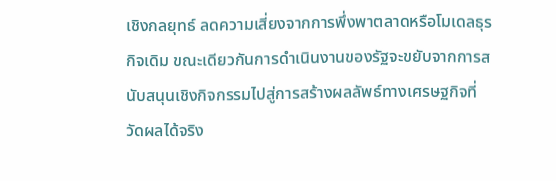เชิงกลยุทธ์ ลดความเสี่ยงจากการพึ่งพาตลาดหรือโมเดลธุรกิจเดิม ขณะเดียวกันการดำเนินงานของรัฐจะขยับจากการสนับสนุนเชิงกิจกรรมไปสู่การสร้างผลลัพธ์ทางเศรษฐกิจที่วัดผลได้จริง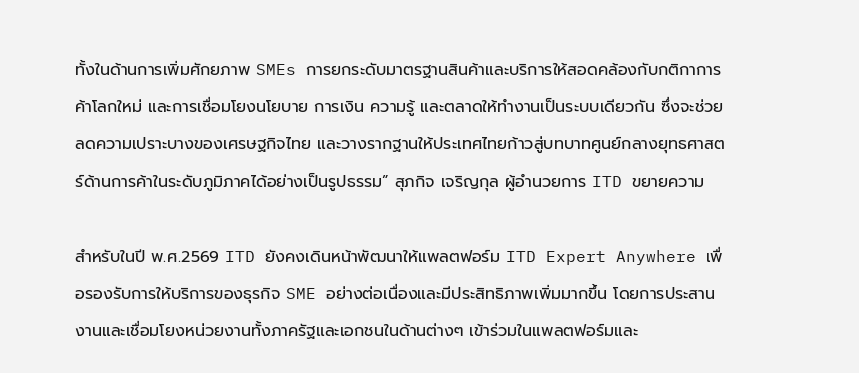ทั้งในด้านการเพิ่มศักยภาพ SMEs การยกระดับมาตรฐานสินค้าและบริการให้สอดคล้องกับกติกาการค้าโลกใหม่ และการเชื่อมโยงนโยบาย การเงิน ความรู้ และตลาดให้ทำงานเป็นระบบเดียวกัน ซึ่งจะช่วยลดความเปราะบางของเศรษฐกิจไทย และวางรากฐานให้ประเทศไทยก้าวสู่บทบาทศูนย์กลางยุทธศาสตร์ด้านการค้าในระดับภูมิภาคได้อย่างเป็นรูปธรรม” สุภกิจ เจริญกุล ผู้อำนวยการ ITD ขยายความ

สำหรับในปี พ.ศ.2569 ITD ยังคงเดินหน้าพัฒนาให้แพลตฟอร์ม ITD Expert Anywhere เพื่อรองรับการให้บริการของธุรกิจ SME อย่างต่อเนื่องและมีประสิทธิภาพเพิ่มมากขึ้น โดยการประสานงานและเชื่อมโยงหน่วยงานทั้งภาครัฐและเอกชนในด้านต่างๆ เข้าร่วมในแพลตฟอร์มและ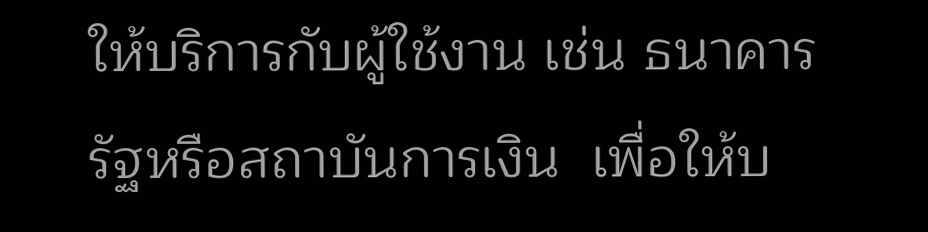ให้บริการกับผู้ใช้งาน เช่น ธนาคารรัฐหรือสถาบันการเงิน  เพื่อให้บ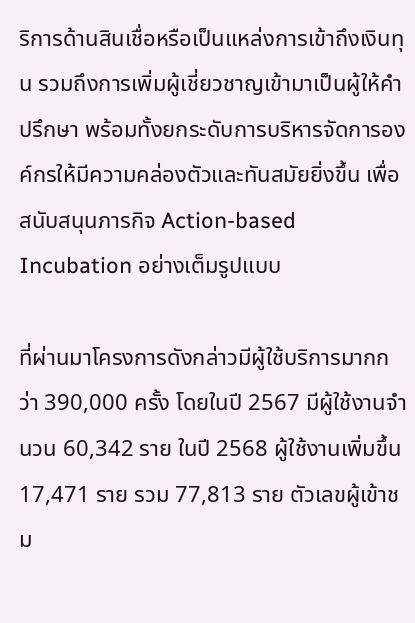ริการด้านสินเชื่อหรือเป็นแหล่งการเข้าถึงเงินทุน รวมถึงการเพิ่มผู้เชี่ยวชาญเข้ามาเป็นผู้ให้คำปรึกษา พร้อมทั้งยกระดับการบริหารจัดการองค์กรให้มีความคล่องตัวและทันสมัยยิ่งขึ้น เพื่อสนับสนุนภารกิจ Action-based Incubation อย่างเต็มรูปแบบ

ที่ผ่านมาโครงการดังกล่าวมีผู้ใช้บริการมากกว่า 390,000 ครั้ง โดยในปี 2567 มีผู้ใช้งานจำนวน 60,342 ราย ในปี 2568 ผู้ใช้งานเพิ่มขึ้น 17,471 ราย รวม 77,813 ราย ตัวเลขผู้เข้าชม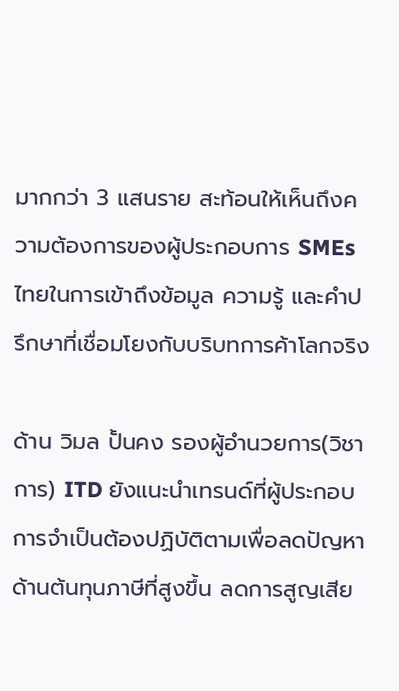มากกว่า 3 แสนราย สะท้อนให้เห็นถึงความต้องการของผู้ประกอบการ SMEs ไทยในการเข้าถึงข้อมูล ความรู้ และคำปรึกษาที่เชื่อมโยงกับบริบทการค้าโลกจริง

ด้าน วิมล ปั้นคง รองผู้อำนวยการ(วิชาการ) ITD ยังแนะนำเทรนด์ที่ผู้ประกอบการจำเป็นต้องปฏิบัติตามเพื่อลดปัญหาด้านต้นทุนภาษีที่สูงขึ้น ลดการสูญเสีย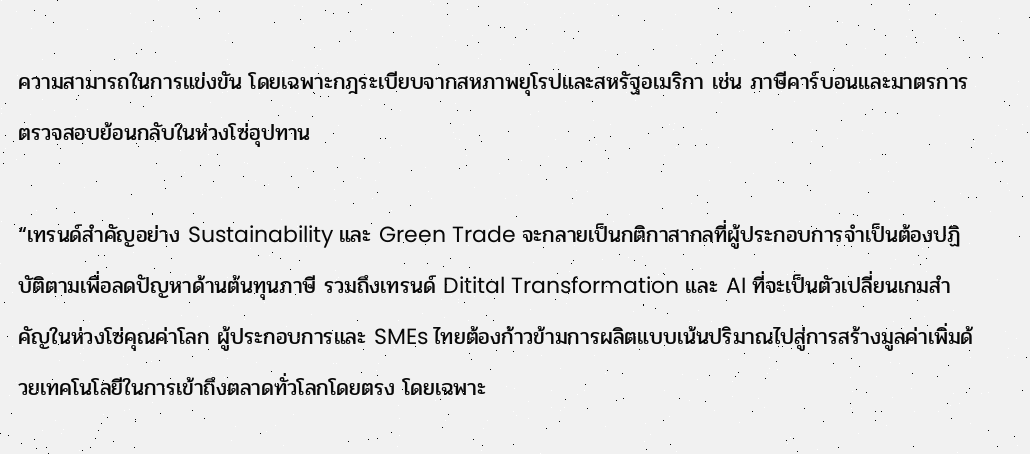ความสามารถในการแข่งขัน โดยเฉพาะกฎระเบียบจากสหภาพยุโรปและสหรัฐอเมริกา เช่น ภาษีคาร์บอนและมาตรการตรวจสอบย้อนกลับในห่วงโซ่อุปทาน

“เทรนด์สำคัญอย่าง Sustainability และ Green Trade จะกลายเป็นกติกาสากลที่ผู้ประกอบการจำเป็นต้องปฏิบัติตามเพื่อลดปัญหาด้านต้นทุนภาษี รวมถึงเทรนด์ Ditital Transformation และ AI ที่จะเป็นตัวเปลี่ยนเกมสำคัญในห่วงโซ่คุณค่าโลก ผู้ประกอบการและ SMEs ไทยต้องก้าวข้ามการผลิตแบบเน้นปริมาณไปสู่การสร้างมูลค่าเพิ่มด้วยเทคโนโลยีในการเข้าถึงตลาดทั่วโลกโดยตรง โดยเฉพาะ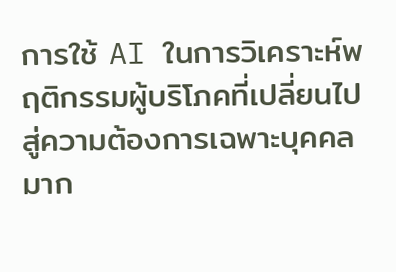การใช้ AI ในการวิเคราะห์พฤติกรรมผู้บริโภคที่เปลี่ยนไปสู่ความต้องการเฉพาะบุคคลมาก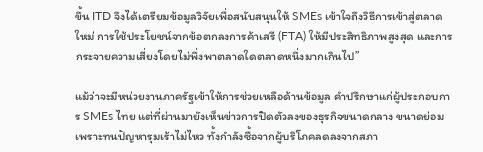ขึ้น ITD จึงได้เตรียมข้อมูลวิจัยเพื่อสนับสนุนให้ SMEs เข้าใจถึงวิธีการเข้าสู่ตลาดใหม่ การใช้ประโยชน์จากข้อตกลงการค้าเสรี (FTA) ให้มีประสิทธิภาพสูงสุด และการกระจายความเสี่ยงโดยไม่พึ่งพาตลาดใดตลาดหนึ่งมากเกินไป”

แม้ว่าจะมีหน่วยงานภาครัฐเข้าให้การช่วยเหลือด้านข้อมูล คำปรึกษาแก่ผู้ประกอบการ SMEs ไทย แต่ที่ผ่านมายังเห็นข่าวการปิดตัวลงของธุรกิจขนาดกลาง ขนาดย่อม เพราะทนปัญหารุมเร้าไม่ไหว ทั้งกำลังซื้อจากผู้บริโภคลดลงจากสภา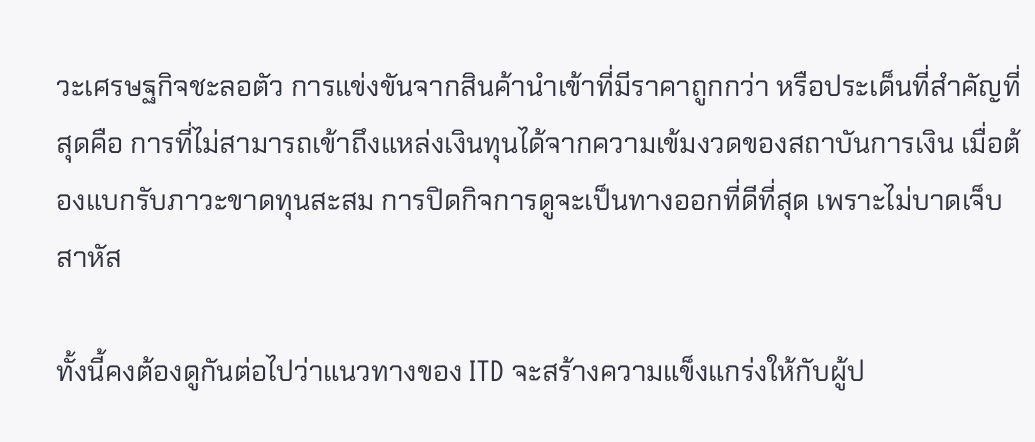วะเศรษฐกิจชะลอตัว การแข่งขันจากสินค้านำเข้าที่มีราคาถูกกว่า หรือประเด็นที่สำคัญที่สุดคือ การที่ไม่สามารถเข้าถึงแหล่งเงินทุนได้จากความเข้มงวดของสถาบันการเงิน เมื่อต้องแบกรับภาวะขาดทุนสะสม การปิดกิจการดูจะเป็นทางออกที่ดีที่สุด เพราะไม่บาดเจ็บสาหัส

ทั้งนี้คงต้องดูกันต่อไปว่าแนวทางของ ITD จะสร้างความแข็งแกร่งให้กับผู้ป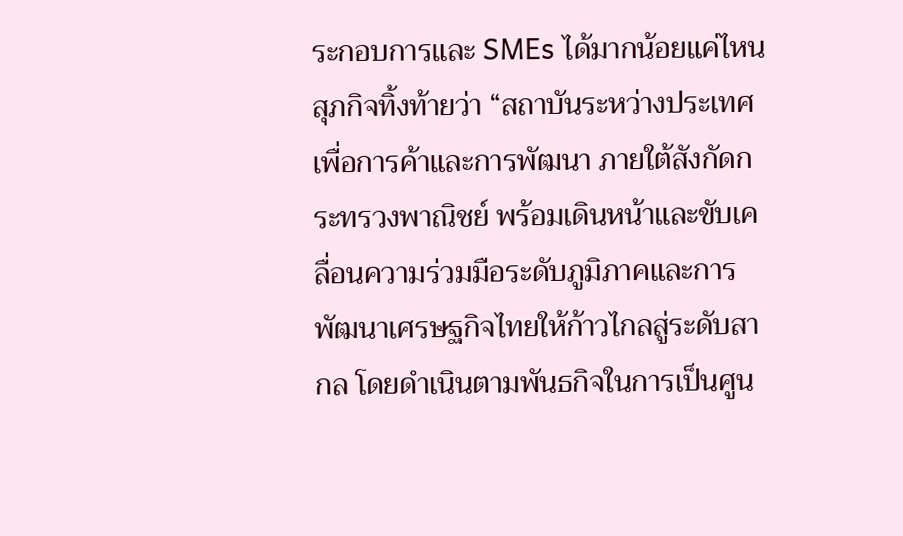ระกอบการและ SMEs ได้มากน้อยแค่ไหน สุภกิจทิ้งท้ายว่า “สถาบันระหว่างประเทศเพื่อการค้าและการพัฒนา ภายใต้สังกัดกระทรวงพาณิชย์ พร้อมเดินหน้าและขับเคลื่อนความร่วมมือระดับภูมิภาคและการพัฒนาเศรษฐกิจไทยให้ก้าวไกลสู่ระดับสากล โดยดำเนินตามพันธกิจในการเป็นศูน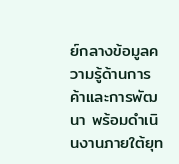ย์กลางข้อมูลความรู้ด้านการค้าและการพัฒนา พร้อมดำเนินงานภายใต้ยุท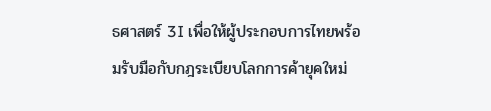ธศาสตร์ 3I เพื่อให้ผู้ประกอบการไทยพร้อมรับมือกับกฎระเบียบโลกการค้ายุคใหม่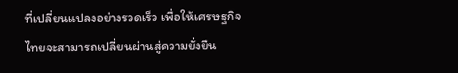ที่เปลี่ยนแปลงอย่างรวดเร็ว เพื่อให้เศรษฐกิจไทยจะสามารถเปลี่ยนผ่านสู่ความยั่งยืน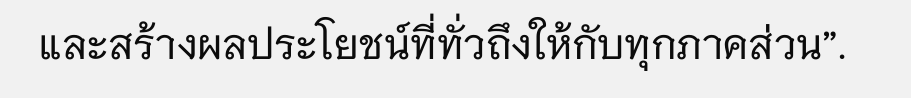และสร้างผลประโยชน์ที่ทั่วถึงให้กับทุกภาคส่วน”.